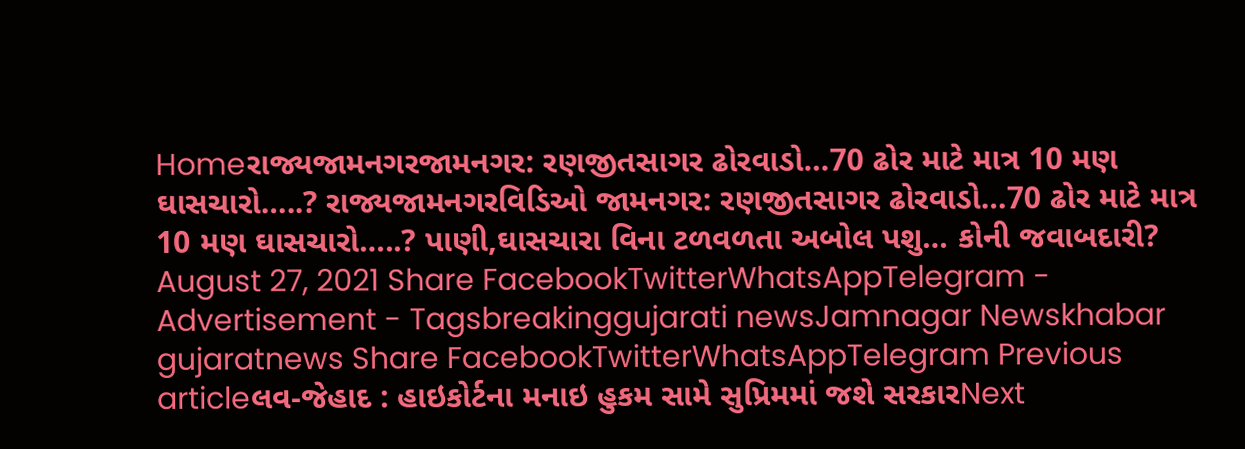Homeરાજ્યજામનગરજામનગર: રણજીતસાગર ઢોરવાડો…70 ઢોર માટે માત્ર 10 મણ ઘાસચારો…..? રાજ્યજામનગરવિડિઓ જામનગર: રણજીતસાગર ઢોરવાડો…70 ઢોર માટે માત્ર 10 મણ ઘાસચારો…..? પાણી,ઘાસચારા વિના ટળવળતા અબોલ પશુ… કોની જવાબદારી? August 27, 2021 Share FacebookTwitterWhatsAppTelegram - Advertisement - Tagsbreakinggujarati newsJamnagar Newskhabar gujaratnews Share FacebookTwitterWhatsAppTelegram Previous articleલવ-જેહાદ : હાઇકોર્ટના મનાઇ હુકમ સામે સુપ્રિમમાં જશે સરકારNext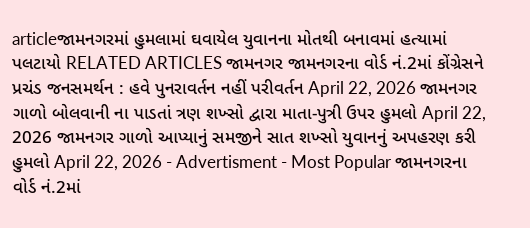articleજામનગરમાં હુમલામાં ઘવાયેલ યુવાનના મોતથી બનાવમાં હત્યામાં પલટાયો RELATED ARTICLES જામનગર જામનગરના વોર્ડ નં.2માં કોંગ્રેસને પ્રચંડ જનસમર્થન : હવે પુનરાવર્તન નહીં પરીવર્તન April 22, 2026 જામનગર ગાળો બોલવાની ના પાડતાં ત્રણ શખ્સો દ્વારા માતા-પુત્રી ઉપર હુમલો April 22, 2026 જામનગર ગાળો આપ્યાનું સમજીને સાત શખ્સો યુવાનનું અપહરણ કરી હુમલો April 22, 2026 - Advertisment - Most Popular જામનગરના વોર્ડ નં.2માં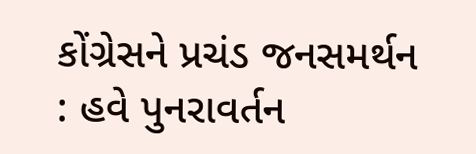કોંગ્રેસને પ્રચંડ જનસમર્થન : હવે પુનરાવર્તન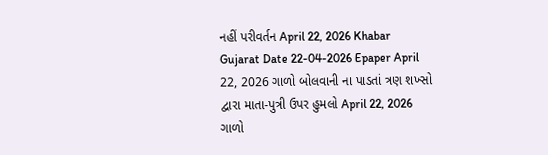નહીં પરીવર્તન April 22, 2026 Khabar Gujarat Date 22-04-2026 Epaper April 22, 2026 ગાળો બોલવાની ના પાડતાં ત્રણ શખ્સો દ્વારા માતા-પુત્રી ઉપર હુમલો April 22, 2026 ગાળો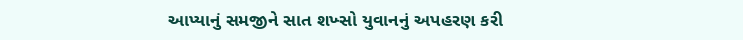આપ્યાનું સમજીને સાત શખ્સો યુવાનનું અપહરણ કરી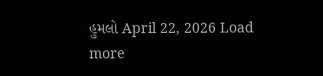હુમલો April 22, 2026 Load more